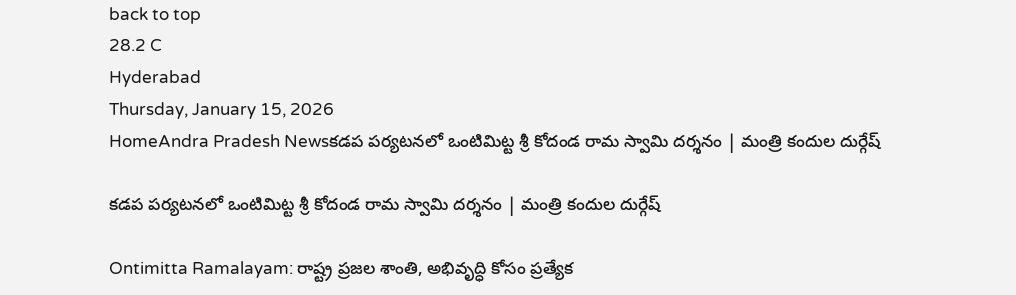back to top
28.2 C
Hyderabad
Thursday, January 15, 2026
HomeAndra Pradesh Newsకడప పర్యటనలో ఒంటిమిట్ట శ్రీ కోదండ రామ స్వామి దర్శనం | మంత్రి కందుల దుర్గేష్

కడప పర్యటనలో ఒంటిమిట్ట శ్రీ కోదండ రామ స్వామి దర్శనం | మంత్రి కందుల దుర్గేష్

Ontimitta Ramalayam: రాష్ట్ర ప్రజల శాంతి, అభివృద్ధి కోసం ప్రత్యేక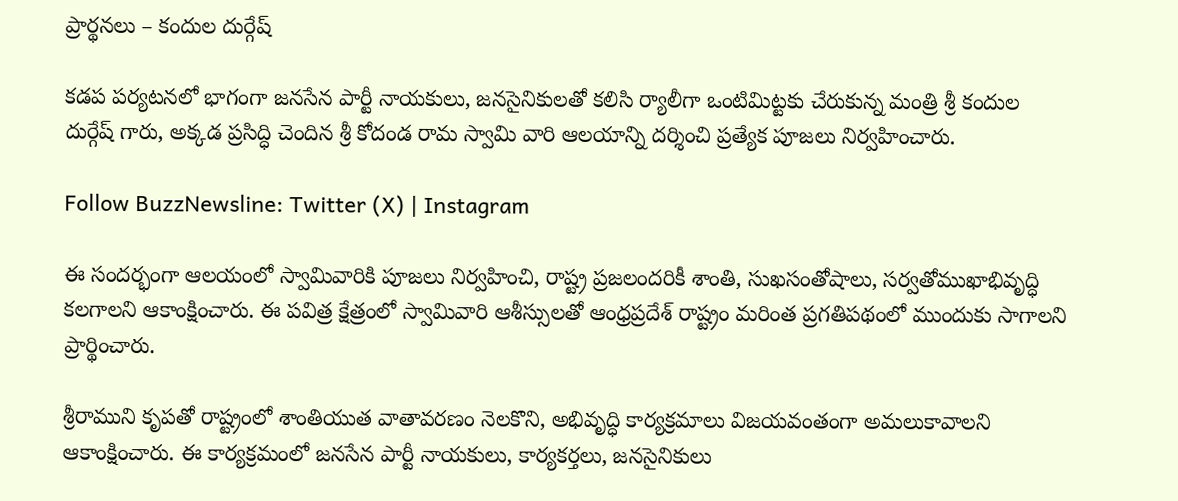ప్రార్థనలు – కందుల దుర్గేష్

కడప పర్యటనలో భాగంగా జనసేన పార్టీ నాయకులు, జనసైనికులతో కలిసి ర్యాలీగా ఒంటిమిట్టకు చేరుకున్న మంత్రి శ్రీ కందుల దుర్గేష్ గారు, అక్కడ ప్రసిద్ధి చెందిన శ్రీ కోదండ రామ స్వామి వారి ఆలయాన్ని దర్శించి ప్రత్యేక పూజలు నిర్వహించారు.

Follow BuzzNewsline: Twitter (X) | Instagram

ఈ సందర్భంగా ఆలయంలో స్వామివారికి పూజలు నిర్వహించి, రాష్ట్ర ప్రజలందరికీ శాంతి, సుఖసంతోషాలు, సర్వతోముఖాభివృద్ధి కలగాలని ఆకాంక్షించారు. ఈ పవిత్ర క్షేత్రంలో స్వామివారి ఆశీస్సులతో ఆంధ్రప్రదేశ్ రాష్ట్రం మరింత ప్రగతిపథంలో ముందుకు సాగాలని ప్రార్థించారు.

శ్రీరాముని కృపతో రాష్ట్రంలో శాంతియుత వాతావరణం నెలకొని, అభివృద్ధి కార్యక్రమాలు విజయవంతంగా అమలుకావాలని ఆకాంక్షించారు. ఈ కార్యక్రమంలో జనసేన పార్టీ నాయకులు, కార్యకర్తలు, జనసైనికులు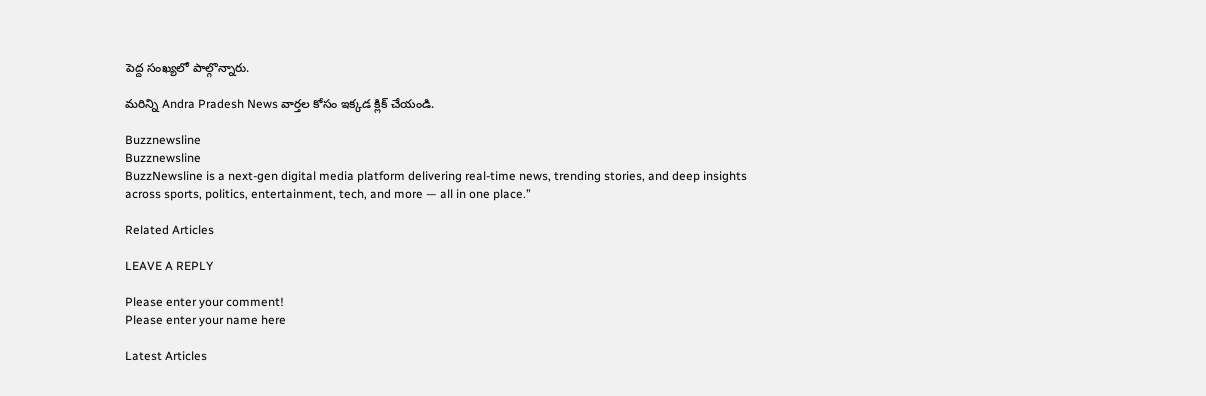పెద్ద సంఖ్యలో పాల్గొన్నారు.

మరిన్ని Andra Pradesh News వార్తల కోసం ఇక్కడ క్లిక్ చేయండి.

Buzznewsline
Buzznewsline
BuzzNewsline is a next-gen digital media platform delivering real-time news, trending stories, and deep insights across sports, politics, entertainment, tech, and more — all in one place.”

Related Articles

LEAVE A REPLY

Please enter your comment!
Please enter your name here

Latest Articles